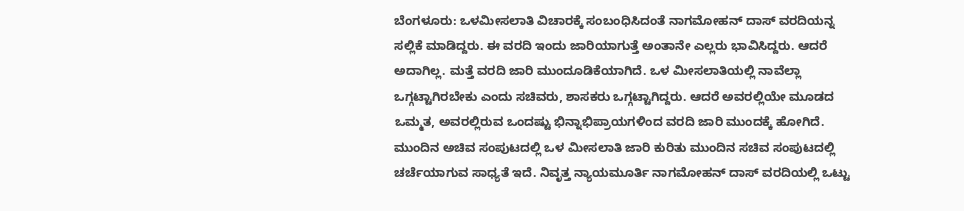ಬೆಂಗಳೂರು: ಒಳಮೀಸಲಾತಿ ವಿಚಾರಕ್ಕೆ ಸಂಬಂಧಿಸಿದಂತೆ ನಾಗಮೋಹನ್ ದಾಸ್ ವರದಿಯನ್ನ ಸಲ್ಲಿಕೆ ಮಾಡಿದ್ದರು. ಈ ವರದಿ ಇಂದು ಜಾರಿಯಾಗುತ್ತೆ ಅಂತಾನೇ ಎಲ್ಲರು ಭಾವಿಸಿದ್ದರು. ಆದರೆ ಅದಾಗಿಲ್ಲ. ಮತ್ತೆ ವರದಿ ಜಾರಿ ಮುಂದೂಡಿಕೆಯಾಗಿದೆ. ಒಳ ಮೀಸಲಾತಿಯಲ್ಲಿ ನಾವೆಲ್ಲಾ ಒಗ್ಗಟ್ಟಾಗಿರಬೇಕು ಎಂದು ಸಚಿವರು, ಶಾಸಕರು ಒಗ್ಗಟ್ಟಾಗಿದ್ದರು. ಆದರೆ ಅವರಲ್ಲಿಯೇ ಮೂಡದ ಒಮ್ಮತ, ಅವರಲ್ಲಿರುವ ಒಂದಷ್ಟು ಭಿನ್ನಾಭಿಪ್ರಾಯಗಳಿಂದ ವರದಿ ಜಾರಿ ಮುಂದಕ್ಕೆ ಹೋಗಿದೆ.
ಮುಂದಿನ ಅಚಿವ ಸಂಪುಟದಲ್ಲಿ ಒಳ ಮೀಸಲಾತಿ ಜಾರಿ ಕುರಿತು ಮುಂದಿನ ಸಚಿವ ಸಂಪುಟದಲ್ಲಿ ಚರ್ಚೆಯಾಗುವ ಸಾಧ್ಯತೆ ಇದೆ. ನಿವೃತ್ತ ನ್ಯಾಯಮೂರ್ತಿ ನಾಗಮೋಹನ್ ದಾಸ್ ವರದಿಯಲ್ಲಿ ಒಟ್ಟು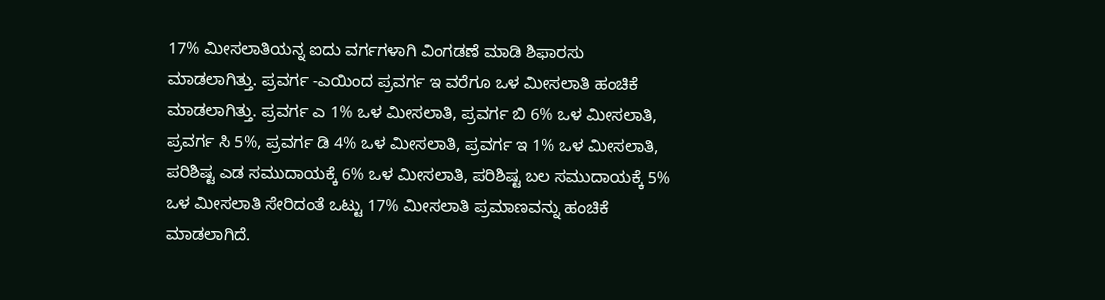17% ಮೀಸಲಾತಿಯನ್ನ ಐದು ವರ್ಗಗಳಾಗಿ ವಿಂಗಡಣೆ ಮಾಡಿ ಶಿಫಾರಸು ಮಾಡಲಾಗಿತ್ತು. ಪ್ರವರ್ಗ -ಎಯಿಂದ ಪ್ರವರ್ಗ ಇ ವರೆಗೂ ಒಳ ಮೀಸಲಾತಿ ಹಂಚಿಕೆ ಮಾಡಲಾಗಿತ್ತು. ಪ್ರವರ್ಗ ಎ 1% ಒಳ ಮೀಸಲಾತಿ, ಪ್ರವರ್ಗ ಬಿ 6% ಒಳ ಮೀಸಲಾತಿ, ಪ್ರವರ್ಗ ಸಿ 5%, ಪ್ರವರ್ಗ ಡಿ 4% ಒಳ ಮೀಸಲಾತಿ, ಪ್ರವರ್ಗ ಇ 1% ಒಳ ಮೀಸಲಾತಿ, ಪರಿಶಿಷ್ಟ ಎಡ ಸಮುದಾಯಕ್ಕೆ 6% ಒಳ ಮೀಸಲಾತಿ, ಪರಿಶಿಷ್ಟ ಬಲ ಸಮುದಾಯಕ್ಕೆ 5% ಒಳ ಮೀಸಲಾತಿ ಸೇರಿದಂತೆ ಒಟ್ಟು 17% ಮೀಸಲಾತಿ ಪ್ರಮಾಣವನ್ನು ಹಂಚಿಕೆ ಮಾಡಲಾಗಿದೆ.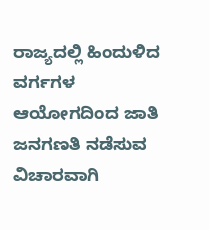ರಾಜ್ಯದಲ್ಲಿ ಹಿಂದುಳಿದ ವರ್ಗಗಳ ಆಯೋಗದಿಂದ ಜಾತಿ ಜನಗಣತಿ ನಡೆಸುವ ವಿಚಾರವಾಗಿ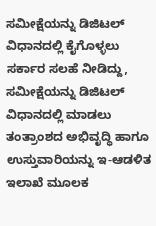ಸಮೀಕ್ಷೆಯನ್ನು ಡಿಜಿಟಲ್ ವಿಧಾನದಲ್ಲಿ ಕೈಗೊಳ್ಳಲು ಸರ್ಕಾರ ಸಲಹೆ ನೀಡಿದ್ದು, ಸಮೀಕ್ಷೆಯನ್ನು ಡಿಜಿಟಲ್ ವಿಧಾನದಲ್ಲಿ ಮಾಡಲು ತಂತ್ರಾಂಶದ ಅಭಿವೃದ್ಧಿ ಹಾಗೂ ಉಸ್ತುವಾರಿಯನ್ನು ಇ-ಆಡಳಿತ ಇಲಾಖೆ ಮೂಲಕ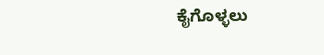ಕೈಗೊಳ್ಳಲು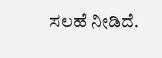ಸಲಹೆ ನೀಡಿದೆ.